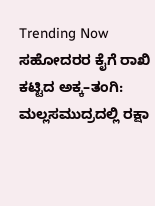Trending Now ಸಹೋದರರ ಕೈಗೆ ರಾಖಿ ಕಟ್ಟಿದ ಅಕ್ಕ–ತಂಗಿ: ಮಲ್ಲಸಮುದ್ರದಲ್ಲಿ ರಕ್ಷಾ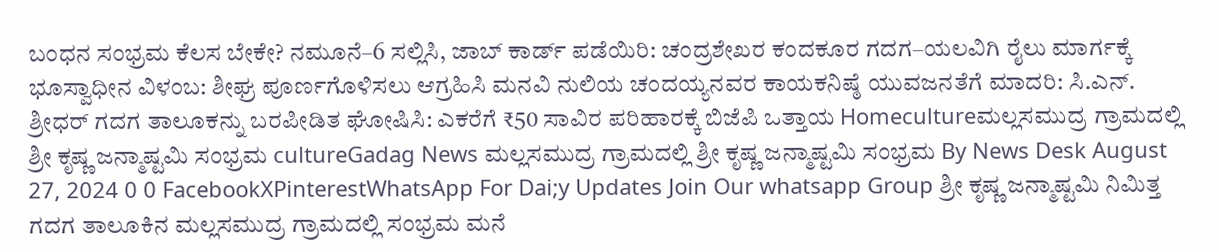ಬಂಧನ ಸಂಭ್ರಮ ಕೆಲಸ ಬೇಕೇ? ನಮೂನೆ–6 ಸಲ್ಲಿಸಿ, ಜಾಬ್ ಕಾರ್ಡ್ ಪಡೆಯಿರಿ: ಚಂದ್ರಶೇಖರ ಕಂದಕೂರ ಗದಗ–ಯಲವಿಗಿ ರೈಲು ಮಾರ್ಗಕ್ಕೆ ಭೂಸ್ವಾಧೀನ ವಿಳಂಬ: ಶೀಘ್ರ ಪೂರ್ಣಗೊಳಿಸಲು ಆಗ್ರಹಿಸಿ ಮನವಿ ನುಲಿಯ ಚಂದಯ್ಯನವರ ಕಾಯಕನಿಷ್ಠೆ ಯುವಜನತೆಗೆ ಮಾದರಿ: ಸಿ.ಎನ್. ಶ್ರೀಧರ್ ಗದಗ ತಾಲೂಕನ್ನು ಬರಪೀಡಿತ ಘೋಷಿಸಿ: ಎಕರೆಗೆ ₹50 ಸಾವಿರ ಪರಿಹಾರಕ್ಕೆ ಬಿಜೆಪಿ ಒತ್ತಾಯ Homecultureಮಲ್ಲಸಮುದ್ರ ಗ್ರಾಮದಲ್ಲಿ ಶ್ರೀ ಕೃಷ್ಣ ಜನ್ಮಾಷ್ಟಮಿ ಸಂಭ್ರಮ cultureGadag News ಮಲ್ಲಸಮುದ್ರ ಗ್ರಾಮದಲ್ಲಿ ಶ್ರೀ ಕೃಷ್ಣ ಜನ್ಮಾಷ್ಟಮಿ ಸಂಭ್ರಮ By News Desk August 27, 2024 0 0 FacebookXPinterestWhatsApp For Dai;y Updates Join Our whatsapp Group ಶ್ರೀ ಕೃಷ್ಣ ಜನ್ಮಾಷ್ಟಮಿ ನಿಮಿತ್ತ ಗದಗ ತಾಲೂಕಿನ ಮಲ್ಲಸಮುದ್ರ ಗ್ರಾಮದಲ್ಲಿ ಸಂಭ್ರಮ ಮನೆ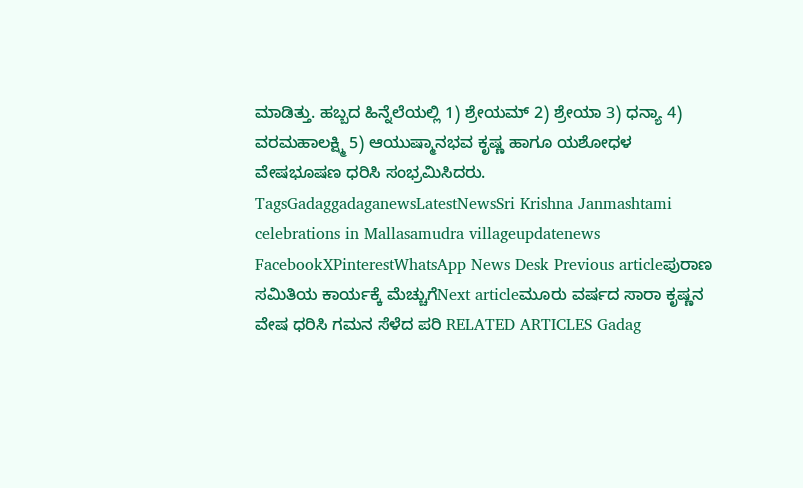ಮಾಡಿತ್ತು. ಹಬ್ಬದ ಹಿನ್ನೆಲೆಯಲ್ಲಿ 1) ಶ್ರೇಯಮ್ 2) ಶ್ರೇಯಾ 3) ಧನ್ಯಾ 4) ವರಮಹಾಲಕ್ಷ್ಮಿ 5) ಆಯುಷ್ಮಾನಭವ ಕೃಷ್ಣ ಹಾಗೂ ಯಶೋಧಳ ವೇಷಭೂಷಣ ಧರಿಸಿ ಸಂಭ್ರಮಿಸಿದರು. TagsGadaggadaganewsLatestNewsSri Krishna Janmashtami celebrations in Mallasamudra villageupdatenews FacebookXPinterestWhatsApp News Desk Previous articleಪುರಾಣ ಸಮಿತಿಯ ಕಾರ್ಯಕ್ಕೆ ಮೆಚ್ಚುಗೆNext articleಮೂರು ವರ್ಷದ ಸಾರಾ ಕೃಷ್ಣನ ವೇಷ ಧರಿಸಿ ಗಮನ ಸೆಳೆದ ಪರಿ RELATED ARTICLES Gadag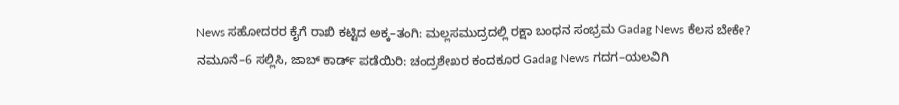News ಸಹೋದರರ ಕೈಗೆ ರಾಖಿ ಕಟ್ಟಿದ ಅಕ್ಕ–ತಂಗಿ: ಮಲ್ಲಸಮುದ್ರದಲ್ಲಿ ರಕ್ಷಾ ಬಂಧನ ಸಂಭ್ರಮ Gadag News ಕೆಲಸ ಬೇಕೇ? ನಮೂನೆ–6 ಸಲ್ಲಿಸಿ, ಜಾಬ್ ಕಾರ್ಡ್ ಪಡೆಯಿರಿ: ಚಂದ್ರಶೇಖರ ಕಂದಕೂರ Gadag News ಗದಗ–ಯಲವಿಗಿ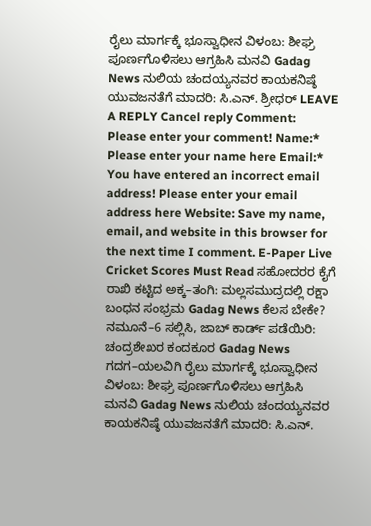ರೈಲು ಮಾರ್ಗಕ್ಕೆ ಭೂಸ್ವಾಧೀನ ವಿಳಂಬ: ಶೀಘ್ರ ಪೂರ್ಣಗೊಳಿಸಲು ಆಗ್ರಹಿಸಿ ಮನವಿ Gadag News ನುಲಿಯ ಚಂದಯ್ಯನವರ ಕಾಯಕನಿಷ್ಠೆ ಯುವಜನತೆಗೆ ಮಾದರಿ: ಸಿ.ಎನ್. ಶ್ರೀಧರ್ LEAVE A REPLY Cancel reply Comment: Please enter your comment! Name:* Please enter your name here Email:* You have entered an incorrect email address! Please enter your email address here Website: Save my name, email, and website in this browser for the next time I comment. E-Paper Live Cricket Scores Must Read ಸಹೋದರರ ಕೈಗೆ ರಾಖಿ ಕಟ್ಟಿದ ಅಕ್ಕ–ತಂಗಿ: ಮಲ್ಲಸಮುದ್ರದಲ್ಲಿ ರಕ್ಷಾ ಬಂಧನ ಸಂಭ್ರಮ Gadag News ಕೆಲಸ ಬೇಕೇ? ನಮೂನೆ–6 ಸಲ್ಲಿಸಿ, ಜಾಬ್ ಕಾರ್ಡ್ ಪಡೆಯಿರಿ: ಚಂದ್ರಶೇಖರ ಕಂದಕೂರ Gadag News ಗದಗ–ಯಲವಿಗಿ ರೈಲು ಮಾರ್ಗಕ್ಕೆ ಭೂಸ್ವಾಧೀನ ವಿಳಂಬ: ಶೀಘ್ರ ಪೂರ್ಣಗೊಳಿಸಲು ಆಗ್ರಹಿಸಿ ಮನವಿ Gadag News ನುಲಿಯ ಚಂದಯ್ಯನವರ ಕಾಯಕನಿಷ್ಠೆ ಯುವಜನತೆಗೆ ಮಾದರಿ: ಸಿ.ಎನ್.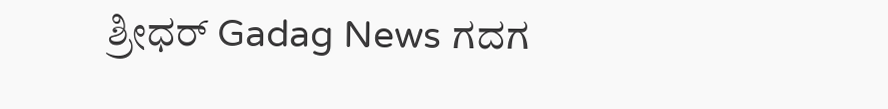ಶ್ರೀಧರ್ Gadag News ಗದಗ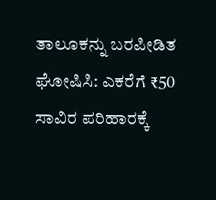ತಾಲೂಕನ್ನು ಬರಪೀಡಿತ ಘೋಷಿಸಿ: ಎಕರೆಗೆ ₹50 ಸಾವಿರ ಪರಿಹಾರಕ್ಕೆ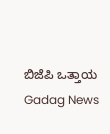ಬಿಜೆಪಿ ಒತ್ತಾಯ Gadag News